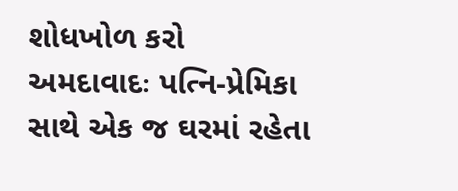શોધખોળ કરો
અમદાવાદઃ પત્નિ-પ્રેમિકા સાથે એક જ ઘરમાં રહેતા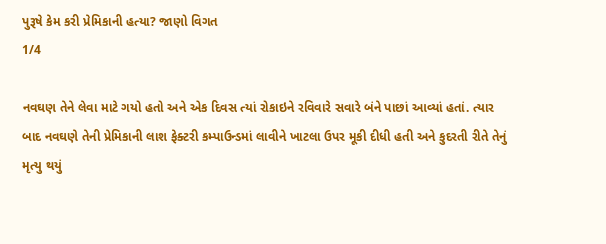પુરૂષે કેમ કરી પ્રેમિકાની હત્યા? જાણો વિગત
1/4

નવઘણ તેને લેવા માટે ગયો હતો અને એક દિવસ ત્યાં રોકાઇને રવિવારે સવારે બંને પાછાં આવ્યાં હતાં. ત્યાર બાદ નવઘણે તેની પ્રેમિકાની લાશ ફેક્ટરી કમ્પાઉન્ડમાં લાવીને ખાટલા ઉપર મૂકી દીધી હતી અને કુદરતી રીતે તેનું મૃત્યુ થયું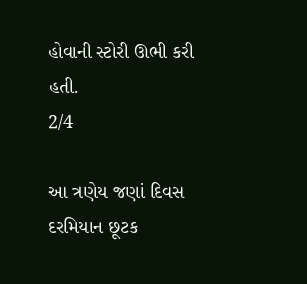હોવાની સ્ટોરી ઊભી કરી હતી.
2/4

આ ત્રણેય જણાં દિવસ દરમિયાન છૂટક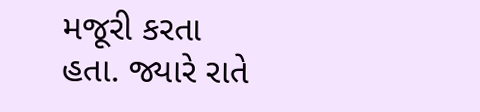મજૂરી કરતા હતા. જ્યારે રાતે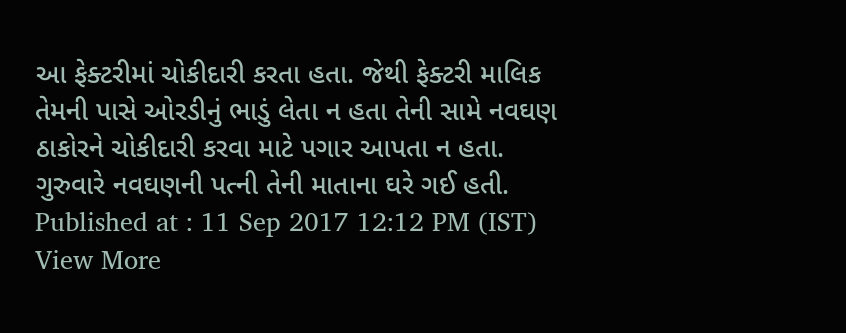આ ફેક્ટરીમાં ચોકીદારી કરતા હતા. જેથી ફેક્ટરી માલિક તેમની પાસે ઓરડીનું ભાડું લેતા ન હતા તેની સામે નવઘણ ઠાકોરને ચોકીદારી કરવા માટે પગાર આપતા ન હતા. ગુરુવારે નવઘણની પત્ની તેની માતાના ઘરે ગઈ હતી.
Published at : 11 Sep 2017 12:12 PM (IST)
View More